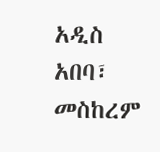አዲስ አበባ፣ መስከረም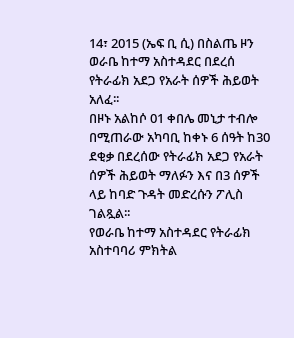14፣ 2015 (ኤፍ ቢ ሲ) በስልጤ ዞን ወራቤ ከተማ አስተዳደር በደረሰ የትራፊክ አደጋ የአራት ሰዎች ሕይወት አለፈ፡፡
በዞኑ አልከሶ 01 ቀበሌ መኒታ ተብሎ በሚጠራው አካባቢ ከቀኑ 6 ሰዓት ከ30 ደቂቃ በደረሰው የትራፊክ አደጋ የአራት ሰዎች ሕይወት ማለፉን እና በ3 ሰዎች ላይ ከባድ ጉዳት መድረሱን ፖሊስ ገልጿል፡፡
የወራቤ ከተማ አስተዳደር የትራፊክ አስተባባሪ ምክትል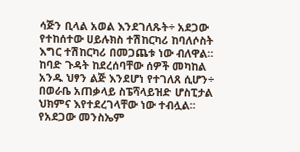ሳጅን ቢላል አወል እንደገለጹት÷ አደጋው የተከሰተው ሀይሉክስ ተሽከርካሪ ከባለሶስት እግር ተሽከርካሪ በመጋጨቱ ነው ብለዋል።
ከባድ ጉዳት ከደረሰባቸው ሰዎች መካከል አንዱ ህፃን ልጅ እንደሆነ የተገለጸ ሲሆን÷ በወራቤ አጠቃላይ ስፔሻላይዝድ ሆስፒታል ህክምና እየተደረገላቸው ነው ተብሏል፡፡
የአደጋው መንስኤም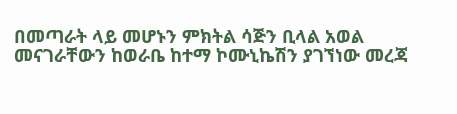በመጣራት ላይ መሆኑን ምክትል ሳጅን ቢላል አወል መናገራቸውን ከወራቤ ከተማ ኮሙኒኬሽን ያገኘነው መረጃ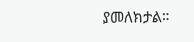ያመለክታል።